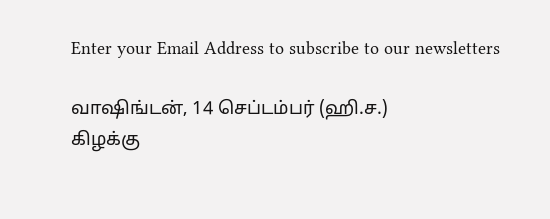Enter your Email Address to subscribe to our newsletters

வாஷிங்டன், 14 செப்டம்பர் (ஹி.ச.)
கிழக்கு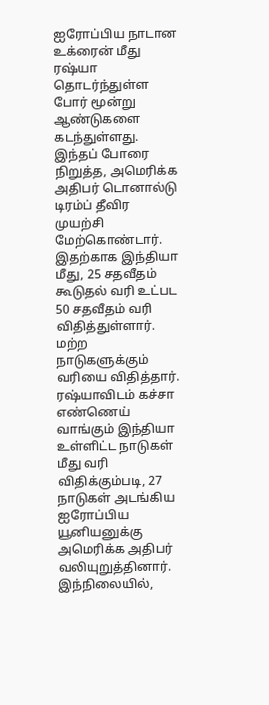ஐரோப்பிய நாடான உக்ரைன் மீது ரஷ்யா தொடர்ந்துள்ள போர் மூன்று ஆண்டுகளை கடந்துள்ளது. இந்தப் போரை நிறுத்த, அமெரிக்க அதிபர் டொனால்டு டிரம்ப் தீவிர முயற்சி மேற்கொண்டார்.
இதற்காக இந்தியா மீது, 25 சதவீதம் கூடுதல் வரி உட்பட 50 சதவீதம் வரி விதித்துள்ளார். மற்ற நாடுகளுக்கும் வரியை விதித்தார். ரஷ்யாவிடம் கச்சா எண்ணெய் வாங்கும் இந்தியா உள்ளிட்ட நாடுகள் மீது வரி விதிக்கும்படி, 27 நாடுகள் அடங்கிய ஐரோப்பிய யூனியனுக்கு அமெரிக்க அதிபர் வலியுறுத்தினார்.
இந்நிலையில்,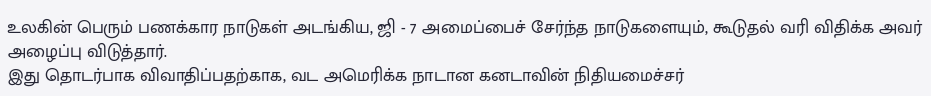உலகின் பெரும் பணக்கார நாடுகள் அடங்கிய, ஜி - 7 அமைப்பைச் சேர்ந்த நாடுகளையும், கூடுதல் வரி விதிக்க அவர் அழைப்பு விடுத்தார்.
இது தொடர்பாக விவாதிப்பதற்காக, வட அமெரிக்க நாடான கனடாவின் நிதியமைச்சர்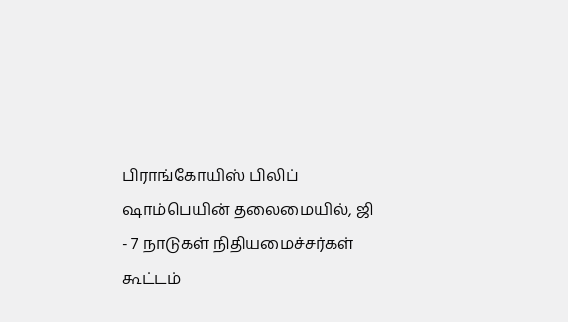பிராங்கோயிஸ் பிலிப் ஷாம்பெயின் தலைமையில், ஜி - 7 நாடுகள் நிதியமைச்சர்கள் கூட்டம்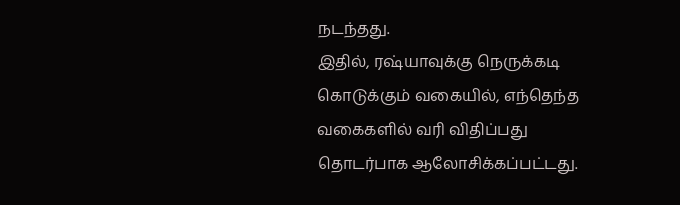நடந்தது.
இதில், ரஷ்யாவுக்கு நெருக்கடி கொடுக்கும் வகையில், எந்தெந்த வகைகளில் வரி விதிப்பது தொடர்பாக ஆலோசிக்கப்பட்டது.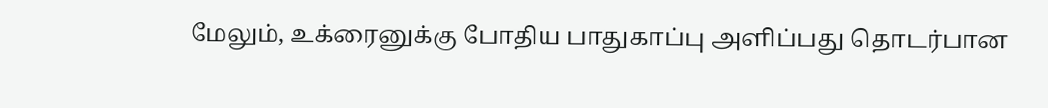மேலும், உக்ரைனுக்கு போதிய பாதுகாப்பு அளிப்பது தொடர்பான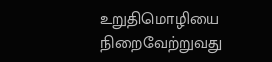உறுதிமொழியை நிறைவேற்றுவது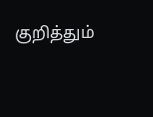குறித்தும்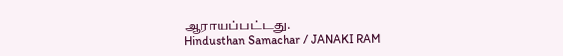ஆராயப்பட்டது.
Hindusthan Samachar / JANAKI RAM